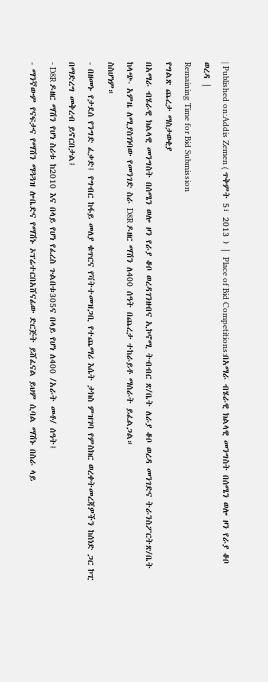| Published on:Addis Zemen ( ጥቅምት 5፣ 2013 ) | Place of Bid Competitions:በአማራ ብሄራዊ ክልላዊ መንግስት በሰሜን ወሎ ዞን የራያ ቆቦ ወረዳ |
Remaining Time for Bid Submission
የግልጽ ጨረታ ማስታወቂያ
በአማራ ብሄራዊ ክልላዊ መንግስት በሰሜን ወሎ ዞን የራያ ቆቦ ወረዳገንዘብና ኢኮኖሚ ትብብር ጽ/ቤት ለራያ ቆቦ ወረዳ መንገድና ትራንስፖርትጽ/ቤት ከላጭ- አምዜ ለሚያስገነባው የመንገድ ስራ D8R ዶዘር ማሽን ለ400 ሰዓት በጨረታ ተከራይቶ ማሰራት ይፈልጋል።
ስስሆነም።
- በዘመኑ የታደሰ የንግድ ፈቃድ፤ የግብር ከፋይ መለያ ቁጥርና የቫትተመዝጋቢ የተጨማሪ እሴት ታክስ ምዝገባ የምስክር ወረቀትመረጃዎችን ከሰነድ ጋር ኮፒ በማድረግ መቅረብ ይኖርበታል፤
- D8R ዶዘር ማሽን የሆነ ስሪቱ ከ2010 እና በላይ የሆነ የፈረስ ጉልበቱ305ና በላይ የሆነ ለ400 /አራት መቶ/ ሰዓት፤
- ማንኛውም የናፍታና የማሽን ማጓጓዝ ሎቤድና የማሽኑ ኦፕሬተርበአሸናፊው ድርጅት ይሸፈናል ይህም ሲባል ማሽኑ በስራ ላይ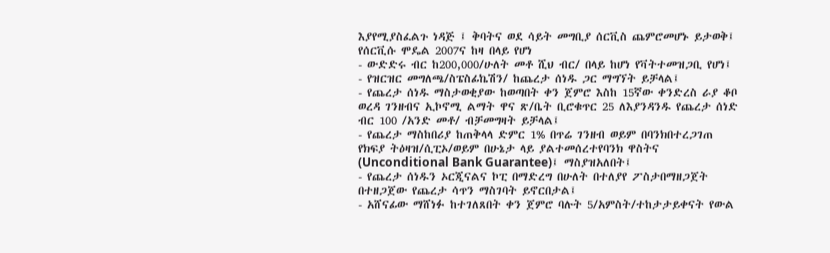እያየሚያስፈልጉ ነዳጅ ፤ ቅባትና ወደ ሳይት መግቢያ ሰርቪስ ጨምሮመሆኑ ይታወቅ፤ የሰርቪሱ ሞዴል 2007ና ከዛ በላይ የሆነ
- ውድድሩ ብር ከ200,000/ሁለት መቶ ሺህ ብር/ በላይ ከሆነ የቫትተመዝጋቢ የሆነ፤
- የዝርዝር መግለጫ/ስፔስፊኬሽን/ ከጨረታ ሰነዱ ጋር ማግኘት ይቻላል፤
- የጨረታ ሰነዱ ማስታወቂያው ከወጣበት ቀን ጀምሮ እስከ 15ኛው ቀንድረስ ራያ ቆቦ ወረዳ ገንዘብና ኢኮኖሚ ልማት ዋና ጽ/ቤት ቢሮቁጥር 25 ለእያንዳንዱ የጨረታ ሰነድ ብር 100 /አንድ መቶ/ ብቻመግዛት ይቻላል፤
- የጨረታ ማስከበሪያ ከጠቅላላ ድምር 1% በጥሬ ገንዘብ ወይም በባንክበተረጋገጠ የክፍያ ትዕዛዝ/ሲፒኦ/ወይም በሁኔታ ላይ ያልተመሰረተየባንክ ዋስትና (Unconditional Bank Guarantee)፤ ማስያዝአለበት፤
- የጨረታ ሰነዱን ኦርጂናልና ኮፒ በማድረግ በሁለት በተለያየ ፖስታበማዘጋጀት በተዘጋጀው የጨረታ ሳጥን ማስገባት ይኖርበታል፤
- አሸናፊው ማሸነፉ ከተገለጸበት ቀን ጀምሮ ባሉት 5/አምስት/ተከታታይቀናት የውል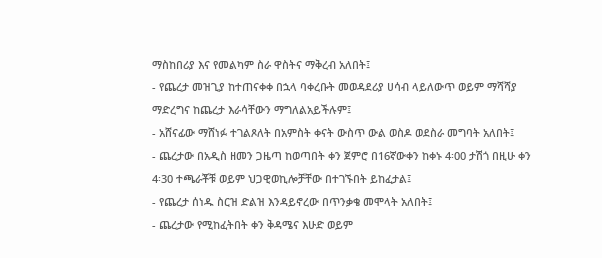ማስከበሪያ እና የመልካም ስራ ዋስትና ማቅረብ አለበት፤
- የጨረታ መዝጊያ ከተጠናቀቀ በኋላ ባቀረቡት መወዳደሪያ ሀሳብ ላይለውጥ ወይም ማሻሻያ ማድረግና ከጨረታ እራሳቸውን ማግለልአይችሉም፤
- አሸናፊው ማሸነፉ ተገልጾለት በአምስት ቀናት ውስጥ ውል ወስዶ ወደስራ መግባት አለበት፤
- ጨረታው በአዲስ ዘመን ጋዜጣ ከወጣበት ቀን ጀምሮ በ16ኛውቀን ከቀኑ 4፡00 ታሽጎ በዚሁ ቀን 4፡30 ተጫራቾቹ ወይም ህጋዊወኪሎቻቸው በተገኙበት ይከፈታል፤
- የጨረታ ሰነዱ ስርዝ ድልዝ እንዳይኖረው በጥንቃቄ መሞላት አለበት፤
- ጨረታው የሚከፈትበት ቀን ቅዳሜና እሁድ ወይም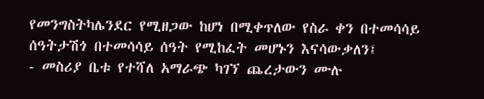የመንግስትካሌንደር የሚዘጋው ከሆነ በሚቀጥለው የስራ ቀን በተመሳሳይ ሰዓትታሽጎ በተመሳሳይ ሰዓት የሚከፈት መሆኑን እናሳውቃለን፤
- መስሪያ ቤቱ የተሻለ አማራጭ ካገኘ ጨረታውን ሙሉ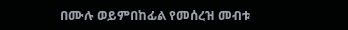በሙሉ ወይምበከፊል የመሰረዝ መብቱ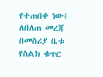የተጠበቀ ነው፤
ለበለጠ መረጃ በመስሪያ ቤቱ የስልክ ቁጥር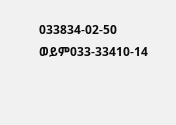033834-02-50 ወይም033-33410-14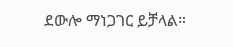ደውሎ ማነጋገር ይቻላል።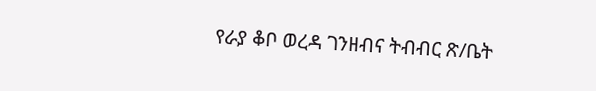የራያ ቆቦ ወረዳ ገንዘብና ትብብር ጽ/ቤት